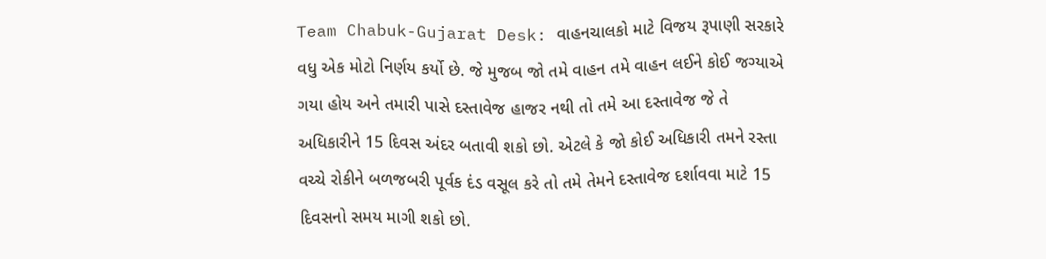Team Chabuk-Gujarat Desk: વાહનચાલકો માટે વિજય રૂપાણી સરકારે વધુ એક મોટો નિર્ણય કર્યો છે. જે મુજબ જો તમે વાહન તમે વાહન લઈને કોઈ જગ્યાએ ગયા હોય અને તમારી પાસે દસ્તાવેજ હાજર નથી તો તમે આ દસ્તાવેજ જે તે અધિકારીને 15 દિવસ અંદર બતાવી શકો છો. એટલે કે જો કોઈ અધિકારી તમને રસ્તા વચ્ચે રોકીને બળજબરી પૂર્વક દંડ વસૂલ કરે તો તમે તેમને દસ્તાવેજ દર્શાવવા માટે 15 દિવસનો સમય માગી શકો છો.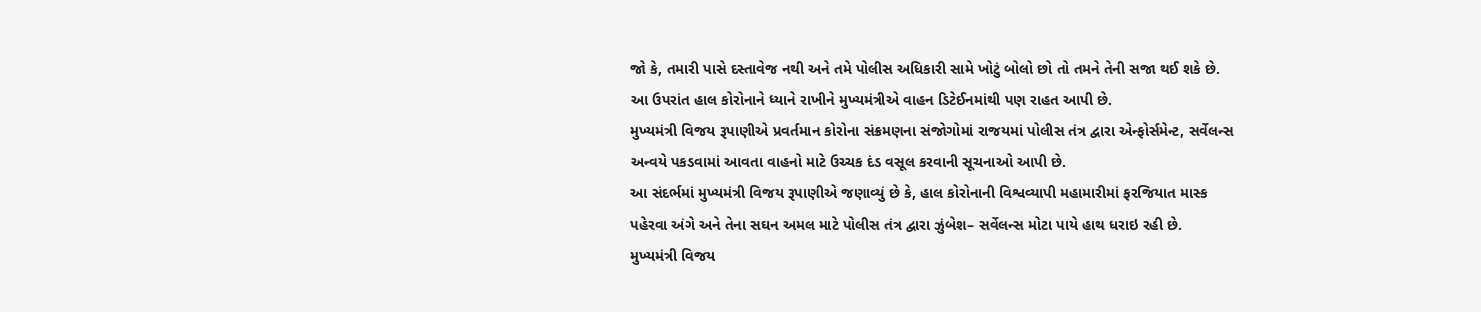જો કે, તમારી પાસે દસ્તાવેજ નથી અને તમે પોલીસ અધિકારી સામે ખોટું બોલો છો તો તમને તેની સજા થઈ શકે છે. આ ઉપરાંત હાલ કોરોનાને ધ્યાને રાખીને મુખ્યમંત્રીએ વાહન ડિટેઈનમાંથી પણ રાહત આપી છે.
મુખ્યમંત્રી વિજય રૂપાણીએ પ્રવર્તમાન કોરોના સંક્રમણના સંજોગોમાં રાજયમાં પોલીસ તંત્ર દ્વારા એન્ફોર્સમેન્ટ, સર્વેલન્સ અન્વયે પકડવામાં આવતા વાહનો માટે ઉચ્ચક દંડ વસૂલ કરવાની સૂચનાઓ આપી છે.
આ સંદર્ભમાં મુખ્યમંત્રી વિજય રૂપાણીએ જણાવ્યું છે કે, હાલ કોરોનાની વિશ્વવ્યાપી મહામારીમાં ફરજિયાત માસ્ક પહેરવા અંગે અને તેના સઘન અમલ માટે પોલીસ તંત્ર દ્વારા ઝુંબેશ– સર્વેલન્સ મોટા પાયે હાથ ધરાઇ રહી છે.
મુખ્યમંત્રી વિજય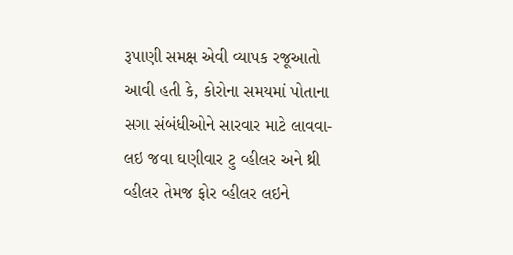રૂપાણી સમક્ષ એવી વ્યાપક રજૂઆતો આવી હતી કે, કોરોના સમયમાં પોતાના સગા સંબંધીઓને સારવાર માટે લાવવા-લઇ જવા ઘણીવાર ટુ વ્હીલર અને થ્રી વ્હીલર તેમજ ફોર વ્હીલર લઇને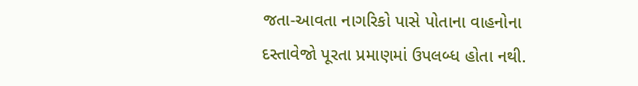જતા-આવતા નાગરિકો પાસે પોતાના વાહનોના દસ્તાવેજો પૂરતા પ્રમાણમાં ઉપલબ્ધ હોતા નથી.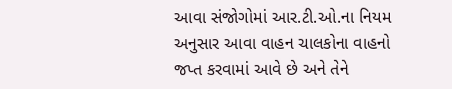આવા સંજોગોમાં આર.ટી.ઓ.ના નિયમ અનુસાર આવા વાહન ચાલકોના વાહનો જપ્ત કરવામાં આવે છે અને તેને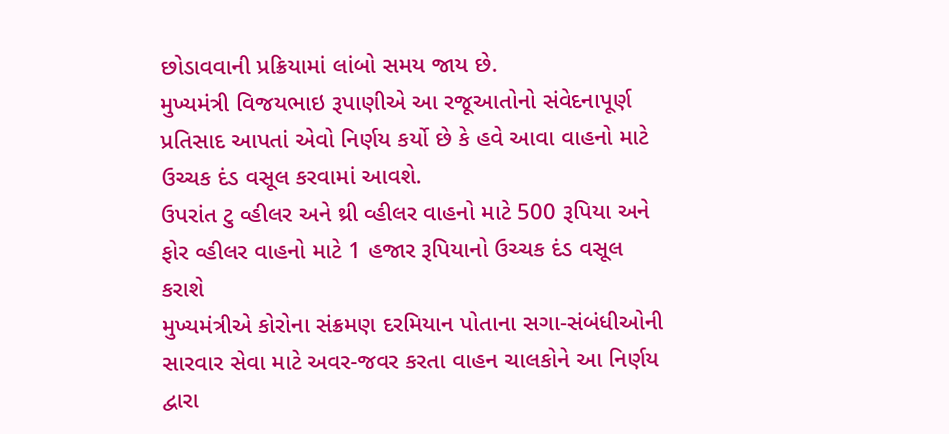છોડાવવાની પ્રક્રિયામાં લાંબો સમય જાય છે.
મુખ્યમંત્રી વિજયભાઇ રૂપાણીએ આ રજૂઆતોનો સંવેદનાપૂર્ણ પ્રતિસાદ આપતાં એવો નિર્ણય કર્યો છે કે હવે આવા વાહનો માટે ઉચ્ચક દંડ વસૂલ કરવામાં આવશે.
ઉપરાંત ટુ વ્હીલર અને થ્રી વ્હીલર વાહનો માટે 500 રૂપિયા અને ફોર વ્હીલર વાહનો માટે 1 હજાર રૂપિયાનો ઉચ્ચક દંડ વસૂલ કરાશે
મુખ્યમંત્રીએ કોરોના સંક્રમણ દરમિયાન પોતાના સગા-સંબંધીઓની સારવાર સેવા માટે અવર-જવર કરતા વાહન ચાલકોને આ નિર્ણય દ્વારા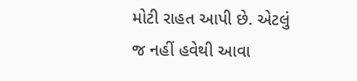મોટી રાહત આપી છે. એટલું જ નહીં હવેથી આવા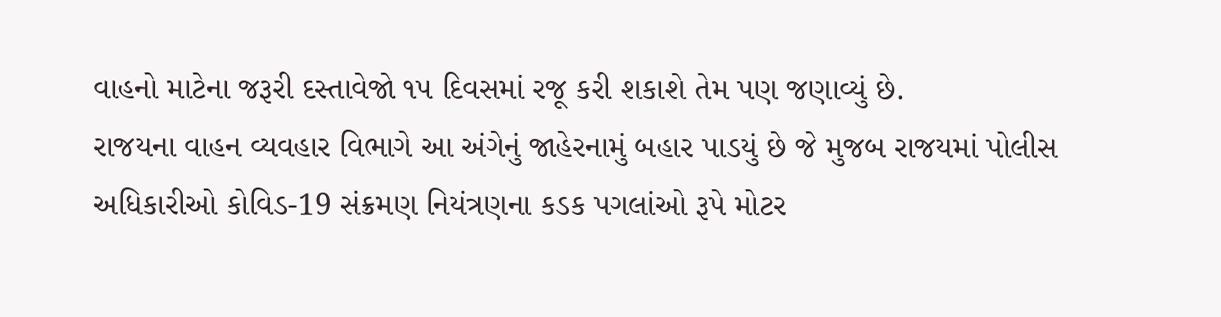વાહનો માટેના જરૂરી દસ્તાવેજો ૧૫ દિવસમાં રજૂ કરી શકાશે તેમ પણ જણાવ્યું છે.
રાજયના વાહન વ્યવહાર વિભાગે આ અંગેનું જાહેરનામું બહાર પાડયું છે જે મુજબ રાજયમાં પોલીસ અધિકારીઓ કોવિડ-19 સંક્રમણ નિયંત્રણના કડક પગલાંઓ રૂપે મોટર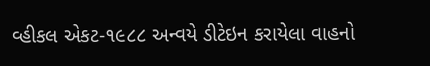વ્હીકલ એકટ-૧૯૮૮ અન્વયે ડીટેઇન કરાયેલા વાહનો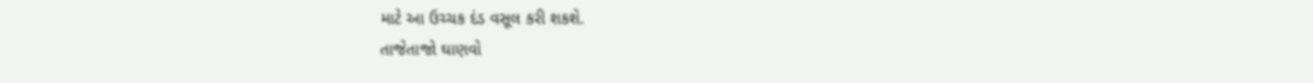માટે આ ઉચ્ચક દંડ વસૂલ કરી શકશે.
તાજેતાજો ઘાણવો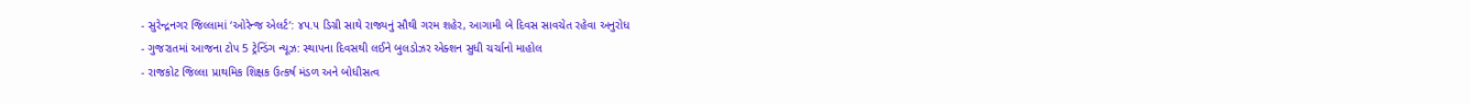- સુરેન્દ્રનગર જિલ્લામાં ‘ઓરેન્જ એલર્ટ’: ૪૫.૫ ડિગ્રી સાથે રાજ્યનું સૌથી ગરમ શહેર, આગામી બે દિવસ સાવચેત રહેવા અનુરોધ
- ગુજરાતમાં આજના ટોપ 5 ટ્રેન્ડિંગ ન્યૂઝ: સ્થાપના દિવસથી લઈને બુલડોઝર એક્શન સુધી ચર્ચાનો માહોલ
- રાજકોટ જિલ્લા પ્રાથમિક શિક્ષક ઉત્કર્ષ મંડળ અને બોધીસત્વ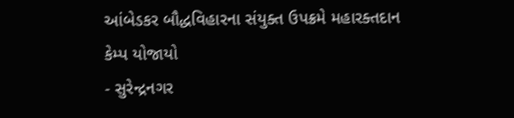આંબેડકર બૌદ્ધવિહારના સંયુક્ત ઉપક્રમે મહારક્તદાન કેમ્પ યોજાયો
- સુરેન્દ્રનગર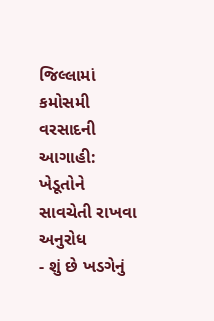જિલ્લામાં કમોસમી વરસાદની આગાહી: ખેડૂતોને સાવચેતી રાખવા અનુરોધ
- શું છે ખડગેનું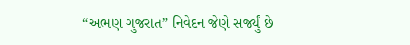“અભણ ગુજરાત” નિવેદન જેણે સર્જ્યું છે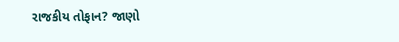રાજકીય તોફાન? જાણો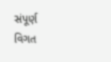સંપૂર્ણ વિગત